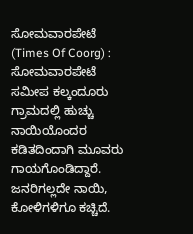ಸೋಮವಾರಪೇಟೆ (Times Of Coorg) : ಸೋಮವಾರಪೇಟೆ ಸಮೀಪ ಕಲ್ಕಂದೂರು ಗ್ರಾಮದಲ್ಲಿ ಹುಚ್ಚು ನಾಯಿಯೊಂದರ ಕಡಿತದಿಂದಾಗಿ ಮೂವರು ಗಾಯಗೊಂಡಿದ್ದಾರೆ. ಜನರಿಗಲ್ಲದೇ ನಾಯಿ, ಕೋಳಿಗಳಿಗೂ ಕಚ್ಚಿದೆ.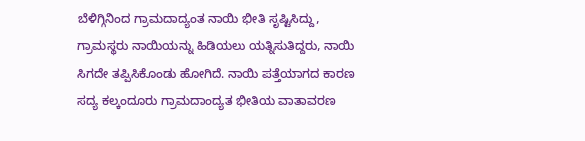ಬೆಳಿಗ್ಗಿನಿಂದ ಗ್ರಾಮದಾದ್ಯಂತ ನಾಯಿ ಭೀತಿ ಸೃಷ್ಟಿಸಿದ್ದು, ಗ್ರಾಮಸ್ಥರು ನಾಯಿಯನ್ನು ಹಿಡಿಯಲು ಯತ್ನಿಸುತಿದ್ದರು, ನಾಯಿ ಸಿಗದೇ ತಪ್ಪಿಸಿಕೊಂಡು ಹೋಗಿದೆ. ನಾಯಿ ಪತ್ತೆಯಾಗದ ಕಾರಣ ಸದ್ಯ ಕಲ್ಕಂದೂರು ಗ್ರಾಮದಾಂದ್ಯತ ಭೀತಿಯ ವಾತಾವರಣ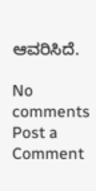ಆವರಿಸಿದೆ.

No comments
Post a Comment